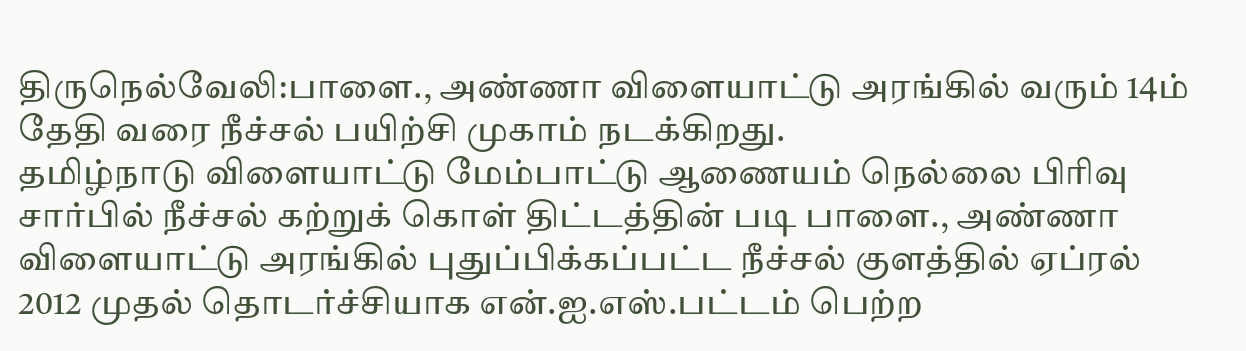திருநெல்வேலி:பாளை., அண்ணா விளையாட்டு அரங்கில் வரும் 14ம் தேதி வரை நீச்சல் பயிற்சி முகாம் நடக்கிறது.
தமிழ்நாடு விளையாட்டு மேம்பாட்டு ஆணையம் நெல்லை பிரிவு சார்பில் நீச்சல் கற்றுக் கொள் திட்டத்தின் படி பாளை., அண்ணா விளையாட்டு அரங்கில் புதுப்பிக்கப்பட்ட நீச்சல் குளத்தில் ஏப்ரல் 2012 முதல் தொடர்ச்சியாக என்.ஐ.எஸ்.பட்டம் பெற்ற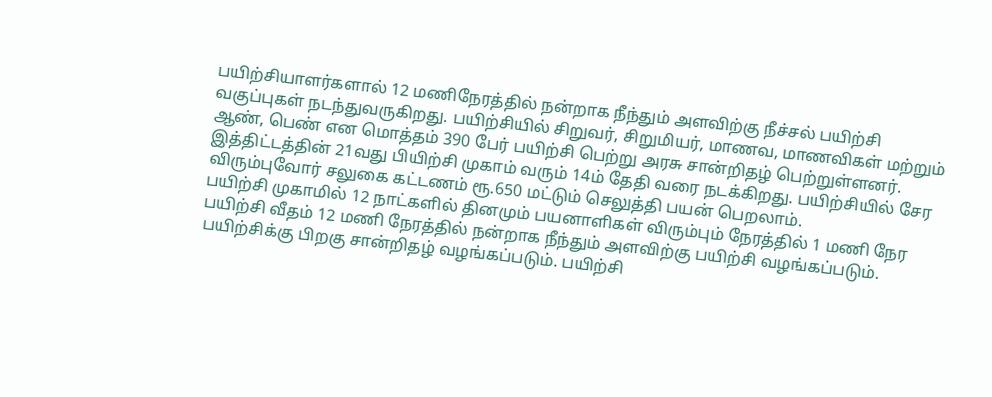பயிற்சியாளர்களால் 12 மணிநேரத்தில் நன்றாக நீந்தும் அளவிற்கு நீச்சல் பயிற்சி வகுப்புகள் நடந்துவருகிறது. பயிற்சியில் சிறுவர், சிறுமியர், மாணவ, மாணவிகள் மற்றும் ஆண், பெண் என மொத்தம் 390 பேர் பயிற்சி பெற்று அரசு சான்றிதழ் பெற்றுள்ளனர்.
இத்திட்டத்தின் 21வது பியிற்சி முகாம் வரும் 14ம் தேதி வரை நடக்கிறது. பயிற்சியில் சேர விரும்புவோர் சலுகை கட்டணம் ரூ.650 மட்டும் செலுத்தி பயன் பெறலாம்.
பயிற்சி முகாமில் 12 நாட்களில் தினமும் பயனாளிகள் விரும்பும் நேரத்தில் 1 மணி நேர பயிற்சி வீதம் 12 மணி நேரத்தில் நன்றாக நீந்தும் அளவிற்கு பயிற்சி வழங்கப்படும். பயிற்சிக்கு பிறகு சான்றிதழ் வழங்கப்படும். பயிற்சி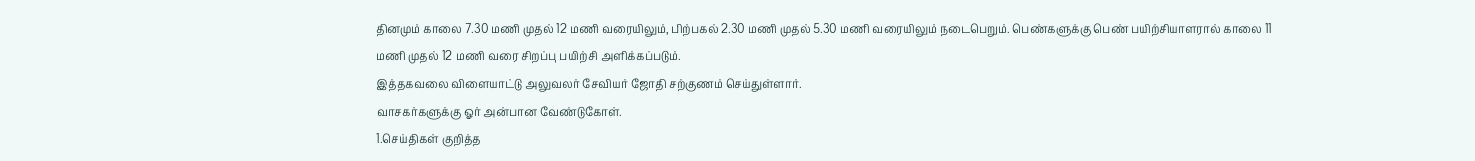தினமும் காலை 7.30 மணி முதல் 12 மணி வரையிலும், பிற்பகல் 2.30 மணி முதல் 5.30 மணி வரையிலும் நடைபெறும். பெண்களுக்கு பெண் பயிற்சியாளரால் காலை 11 மணி முதல் 12 மணி வரை சிறப்பு பயிற்சி அளிக்கப்படும்.
இத்தகவலை விளையாட்டு அலுவலர் சேவியர் ஜோதி சற்குணம் செய்துள்ளார்.
வாசகர்களுக்கு ஓர் அன்பான வேண்டுகோள்.
1.செய்திகள் குறித்த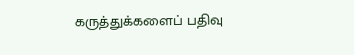கருத்துக்களைப் பதிவு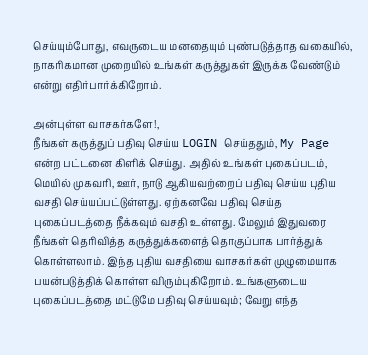செய்யும்போது, எவருடைய மனதையும் புண்படுத்தாத வகையில், நாகரிகமான முறையில் உங்கள் கருத்துகள் இருக்க வேண்டும் என்று எதிர்பார்க்கிறோம்.

அன்புள்ள வாசகர்களே!,
நீங்கள் கருத்துப் பதிவு செய்ய LOGIN செய்ததும், My Page என்ற பட்டனை கிளிக் செய்து. அதில் உங்கள் புகைப்படம், மெயில் முகவரி, ஊர், நாடு ஆகியவற்றைப் பதிவு செய்ய புதிய வசதி செய்யப்பட்டுள்ளது. ஏற்கனவே பதிவு செய்த புகைப்படத்தை நீக்கவும் வசதி உள்ளது. மேலும் இதுவரை நீங்கள் தெரிவித்த கருத்துக்களைத் தொகுப்பாக பார்த்துக் கொள்ளலாம். இந்த புதிய வசதியை வாசகர்கள் முழுமையாக பயன்படுத்திக் கொள்ள விரும்புகிறோம். உங்களுடைய புகைப்படத்தை மட்டுமே பதிவு செய்யவும்; வேறு எந்த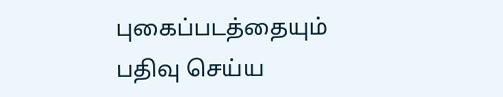புகைப்படத்தையும் பதிவு செய்ய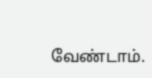வேண்டாம்.